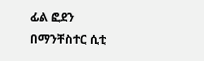ፊል ፎደን በማንቸስተር ሲቲ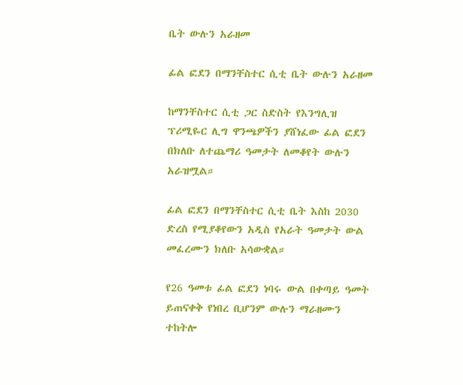ቤት ውሉን አራዘመ

ፊል ፎደን በማንቸስተር ሲቲ ቤት ውሉን አራዘመ

ከማንቸስተር ሲቲ ጋር ስድስት የእንግሊዝ ፕሪሚዬር ሊግ ዋንጫዎችን ያሸነፈው ፊል ፎደን በክለቡ ለተጨማሪ ዓመታት ለመቆየት ውሉን አራዝሟል።

ፊል ፎደን በማንቸስተር ሲቲ ቤት እስከ 2030 ድረስ የሚያቆየውን አዲስ የአራት ዓመታት ውል መፈረሙን ክለቡ አሳውቋል።

የ26 ዓመቱ ፊል ፎደን ነባሩ ውል በቀጣይ ዓመት ይጠናቀቅ የነበረ ቢሆንም ውሉን ማራዘሙን ተከትሎ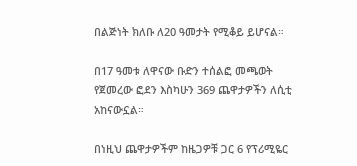በልጅነት ክለቡ ለ20 ዓመታት የሚቆይ ይሆናል።

በ17 ዓመቱ ለዋናው ቡድን ተሰልፎ መጫወት የጀመረው ፎደን እስካሁን 369 ጨዋታዎችን ለሲቲ አከናውኗል።

በነዚህ ጨዋታዎችም ከዜጋዎቹ ጋር 6 የፕሪሚዬር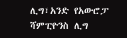ሊግ፣አንድ የአውሮፓ ሻምፒዮንስ ሊግ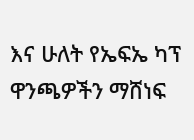እና ሁለት የኤፍኤ ካፕ ዋንጫዎችን ማሸነፍ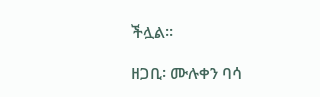ችሏል።

ዘጋቢ፡ ሙሉቀን ባሳ